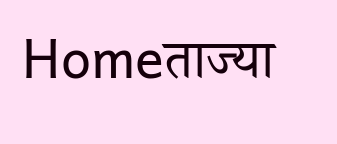Homeताज्या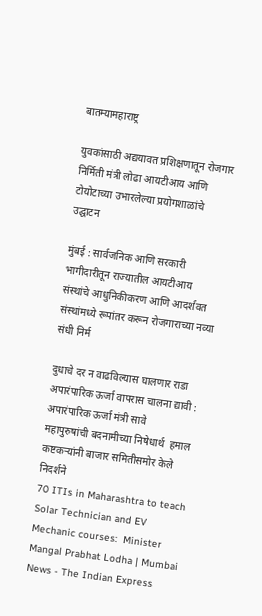बातम्यामहाराष्ट्र

युवकांसाठी अद्ययावत प्रशिक्षणातून रोजगार निर्मिती मंत्री लोढा आयटीआय आणि टोयोटाच्या उभारलेल्या प्रयोगशाळांचे उद्घाटन

मुंबई : सार्वजनिक आणि सरकारी भागीदारीतून राज्यातील आयटीआय संस्थांचे आधुनिकीकरण आणि आदर्शवत संस्थांमध्ये रूपांतर करून रोजगाराच्या नव्या संधी निर्म

दुधाचे दर न वाढविल्यास घालणार राडा
अपारंपारिक ऊर्जा वापरास चालना द्यावी : अपारंपारिक ऊर्जा मंत्री सावे
महापुरुषांची बदनामीच्या निषेधार्थ  हमाल कष्टकऱ्यांनी बाजार समितीसमोर केले निदर्शने
70 ITIs in Maharashtra to teach Solar Technician and EV Mechanic courses:  Minister Mangal Prabhat Lodha | Mumbai News - The Indian Express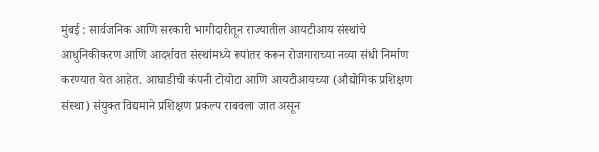मुंबई : सार्वजनिक आणि सरकारी भागीदारीतून राज्यातील आयटीआय संस्थांचे आधुनिकीकरण आणि आदर्शवत संस्थांमध्ये रूपांतर करून रोजगाराच्या नव्या संधी निर्माण करण्यात येत आहेत. आघाडीची कंपनी टोयोटा आणि आयटीआयच्या (औद्योगिक प्रशिक्षण संस्था) संयुक्त विद्यमाने प्रशिक्षण प्रकल्प राबवला जात असून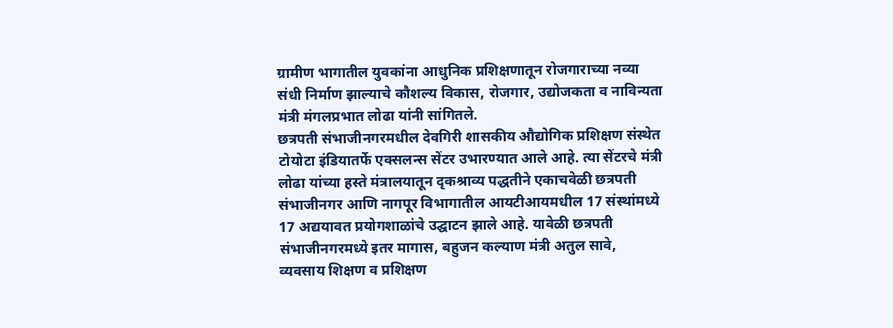ग्रामीण भागातील युवकांना आधुनिक प्रशिक्षणातून रोजगाराच्या नव्या संधी निर्माण झाल्याचे कौशल्य विकास, रोजगार, उद्योजकता व नाविन्यता मंत्री मंगलप्रभात लोढा यांनी सांगितले.
छत्रपती संभाजीनगरमधील देवगिरी शासकीय औद्योगिक प्रशिक्षण संस्थेत टोयोटा इंडियातर्फे एक्सलन्स सेंटर उभारण्यात आले आहे. त्या सेंटरचे मंत्री लोढा यांच्या हस्ते मंत्रालयातून दृकश्राव्य पद्धतीने एकाचवेळी छत्रपती संभाजीनगर आणि नागपूर विभागातील आयटीआयमधील 17 संस्थांमध्ये 17 अद्ययावत प्रयोगशाळांचे उद्घाटन झाले आहे. यावेळी छत्रपती संभाजीनगरमध्ये इतर मागास, बहुजन कल्याण मंत्री अतुल सावे, व्यवसाय शिक्षण व प्रशिक्षण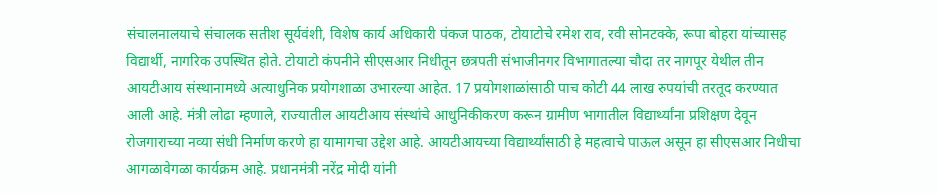संचालनालयाचे संचालक सतीश सूर्यवंशी, विशेष कार्य अधिकारी पंकज पाठक, टोयाटोचे रमेश राव, रवी सोनटक्के, रूपा बोहरा यांच्यासह विद्यार्थी, नागरिक उपस्थित होते. टोयाटो कंपनीने सीएसआर निधीतून छत्रपती संभाजीनगर विभागातल्या चौदा तर नागपूर येथील तीन आयटीआय संस्थानामध्ये अत्याधुनिक प्रयोगशाळा उभारल्या आहेत. 17 प्रयोगशाळांसाठी पाच कोटी 44 लाख रुपयांची तरतूद करण्यात आली आहे. मंत्री लोढा म्हणाले, राज्यातील आयटीआय संस्थांचे आधुनिकीकरण करून ग्रामीण भागातील विद्यार्थ्यांना प्रशिक्षण देवून रोजगाराच्या नव्या संधी निर्माण करणे हा यामागचा उद्देश आहे. आयटीआयच्या विद्यार्थ्यांसाठी हे महत्वाचे पाऊल असून हा सीएसआर निधीचा आगळावेगळा कार्यक्रम आहे. प्रधानमंत्री नरेंद्र मोदी यांनी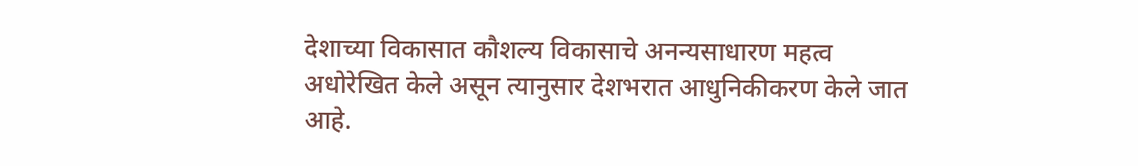देशाच्या विकासात कौशल्य विकासाचे अनन्यसाधारण महत्व अधोरेखित केले असून त्यानुसार देशभरात आधुनिकीकरण केले जात आहे.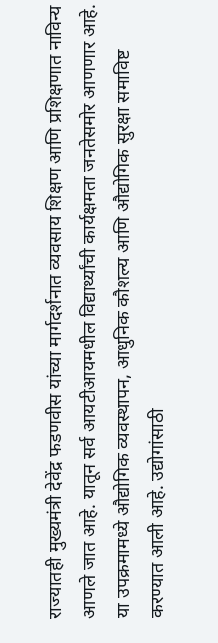राज्यातही मुख्यमंत्री देवेंद्र फडणवीस यांच्या मार्गदर्शनात व्यवसाय शिक्षण आणि प्रशिक्षणात नाविन्य आणले जात आहे. यातून सर्व आयटीआयमधील विद्यार्थ्यांची कार्यक्षमता जनतेसमोर आणणार आहे. या उपक्रमामध्ये औद्योगिक व्यवस्थापन, आधुनिक कौशल्य आणि औद्योगिक सुरक्षा समाविष्ट करण्यात आली आहे. उद्योगांसाठी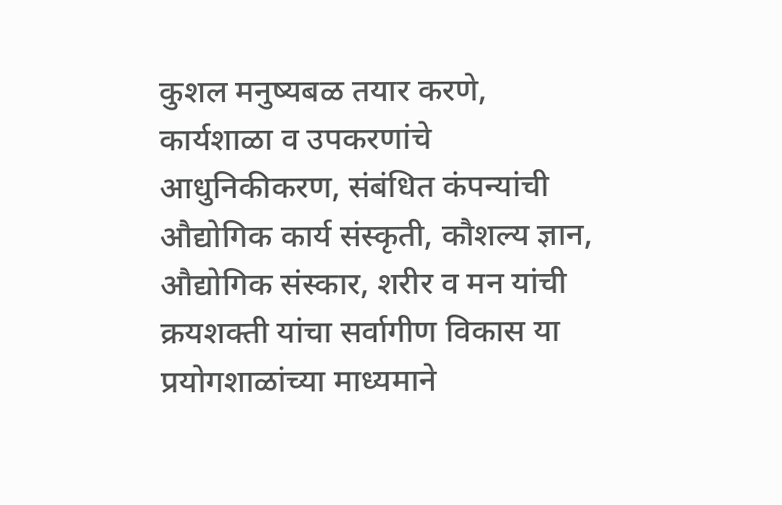कुशल मनुष्यबळ तयार करणे, कार्यशाळा व उपकरणांचे आधुनिकीकरण, संबंधित कंपन्यांची औद्योगिक कार्य संस्कृती, कौशल्य ज्ञान, औद्योगिक संस्कार, शरीर व मन यांची क्रयशक्ती यांचा सर्वागीण विकास या प्रयोगशाळांच्या माध्यमाने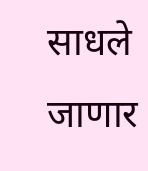साधले जाणार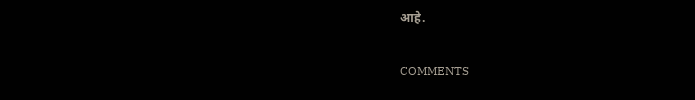आहे.

COMMENTS